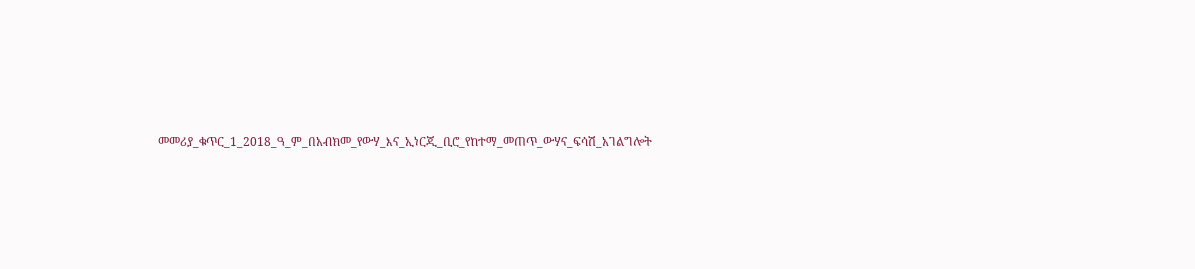መመሪያ_ቁጥር_1_2018_ዓ_ም_በአብክመ_የውሃ_እና_ኢነርጂ_ቢሮ_የከተማ_መጠጥ_ውሃና_ፍሳሽ_አገልግሎት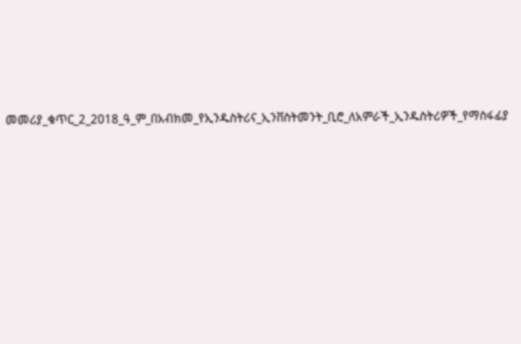መመሪያ_ቁጥር_2_2018_ዓ_ም_በአብክመ_የኢንዱስትሪና_ኢንቨስትመንት_ቢሮ_ለአምራች_ኢንዱስትሪዎች_የማስፋፊያ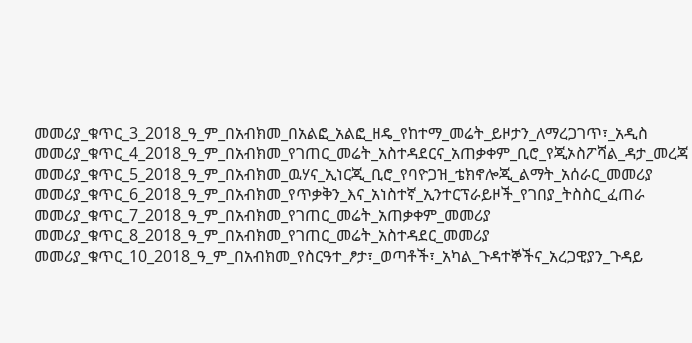መመሪያ_ቁጥር_3_2018_ዓ_ም_በአብክመ_በአልፎ_አልፎ_ዘዴ_የከተማ_መሬት_ይዞታን_ለማረጋገጥ፣_አዲስ መመሪያ_ቁጥር_4_2018_ዓ_ም_በአብክመ_የገጠር_መሬት_አስተዳደርና_አጠቃቀም_ቢሮ_የጂኦስፖሻል_ዳታ_መረጃ መመሪያ_ቁጥር_5_2018_ዓ_ም_በአብክመ_ዉሃና_ኢነርጂ_ቢሮ_የባዮጋዝ_ቴክኖሎጂ_ልማት_አሰራር_መመሪያ መመሪያ_ቁጥር_6_2018_ዓ_ም_በአብክመ_የጥቃቅን_እና_አነስተኛ_ኢንተርፕራይዞች_የገበያ_ትስስር_ፈጠራ መመሪያ_ቁጥር_7_2018_ዓ_ም_በአብክመ_የገጠር_መሬት_አጠቃቀም_መመሪያ መመሪያ_ቁጥር_8_2018_ዓ_ም_በአብክመ_የገጠር_መሬት_አስተዳደር_መመሪያ መመሪያ_ቁጥር_10_2018_ዓ_ም_በአብክመ_የስርዓተ_ፆታ፣_ወጣቶች፣_አካል_ጉዳተኞችና_አረጋዊያን_ጉዳይ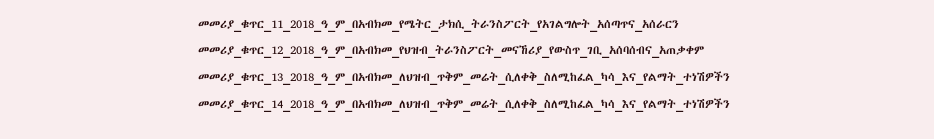መመሪያ_ቁጥር_11_2018_ዓ_ም_በአብክመ_የሜትር_ታክሲ_ትራንስፖርት_የአገልግሎት_አሰጣጥና_አሰራርን መመሪያ_ቁጥር_12_2018_ዓ_ም_በአብክመ_የህዝብ_ትራንስፖርት_መናኸሪያ_የውስጥ_ገቢ_አሰባሰብና_አጠቃቀም መመሪያ_ቁጥር_13_2018_ዓ_ም_በአብክመ_ለህዝብ_ጥቅም_መሬት_ሲለቀቅ_ስለሚከፈል_ካሳ_እና_የልማት_ተነሽዎችን መመሪያ_ቁጥር_14_2018_ዓ_ም_በአብክመ_ለህዝብ_ጥቅም_መሬት_ሲለቀቅ_ስለሚከፈል_ካሳ_እና_የልማት_ተነሽዎችን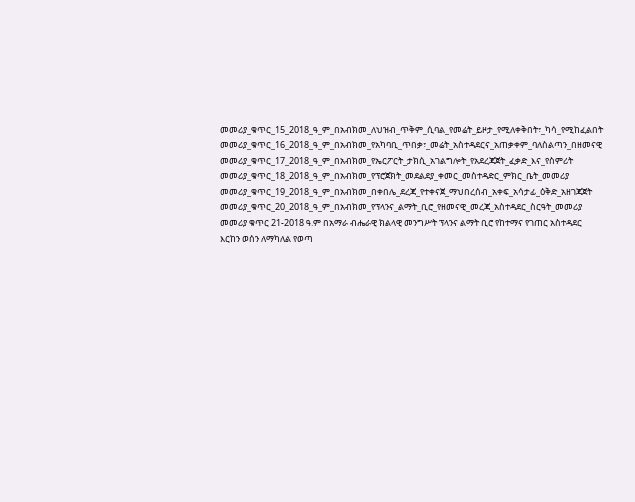መመሪያ_ቁጥር_15_2018_ዓ_ም_በአብክመ_ለህዝብ_ጥቅም_ሲባል_የመሬት_ይዞታ_የሚለቀቅበት፣_ካሳ_የሚከፈልበት መመሪያ_ቁጥር_16_2018_ዓ_ም_በአብክመ_የአካባቢ_ጥበቃ፣_መሬት_አስተዳደርና_አጠቃቀም_ባለስልጣን_በዘመናዊ መመሪያ_ቁጥር_17_2018_ዓ_ም_በአብክመ_የኤርፖርት_ታክሲ_አገልግሎት_የአደረጃጀት_ፈቃድ_እና_የስምሪት መመሪያ_ቁጥር_18_2018_ዓ_ም_በአብክመ_የፕሮጀክት_መደልደያ_ቀመር_መስተዳድር_ምክር_ቤት_መመሪያ መመሪያ_ቁጥር_19_2018_ዓ_ም_በአብክመ_በቀበሌ_ደረጃ_የተቀናጀ_ማህበረሰብ_አቀፍ_አሳታፊ_ዕቅድ_አዘገጃጀት መመሪያ_ቁጥር_20_2018_ዓ_ም_በአብክመ_የፕላንና_ልማት_ቢሮ_የዘመናዊ_መረጃ_አስተዳደር_ስርዓት_መመሪያ መመሪያ ቁጥር 21-2018 ዓ.ም በአማራ ብሔራዊ ክልላዊ መንግሥት ፕላንና ልማት ቢሮ የከተማና የገጠር አስተዳደር እርከን ወሰን ለማካለል የወጣ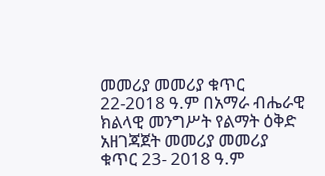መመሪያ መመሪያ ቁጥር 22-2018 ዓ.ም በአማራ ብሔራዊ ክልላዊ መንግሥት የልማት ዕቅድ አዘገጃጀት መመሪያ መመሪያ ቁጥር 23- 2018 ዓ.ም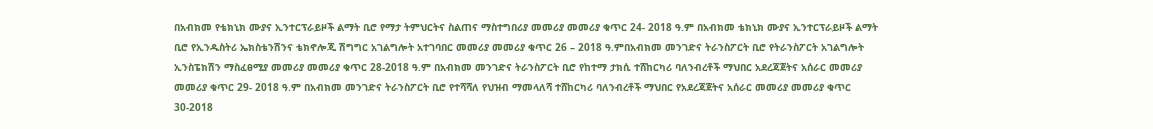በአብክመ የቴክኒክ ሙያና ኢንተርፕራይዞች ልማት ቢሮ የማታ ትምህርትና ስልጠና ማስተግበሪያ መመሪያ መመሪያ ቁጥር 24- 2018 ዓ.ም በአብክመ ቴክኒክ ሙያና ኢንተርፕራይዞች ልማት ቢሮ የኢንዱስትሪ ኤክስቴንሽንና ቴክኖሎጂ ሽግግር አገልግሎት አተገባበር መመሪያ መመሪያ ቁጥር 26 – 2018 ዓ.ምበአብክመ መንገድና ትራንስፖርት ቢሮ የትራንስፖርት አገልግሎት ኢንስፔክሽን ማስፈፀሚያ መመሪያ መመሪያ ቁጥር 28-2018 ዓ.ም በአብክመ መንገድና ትራንስፖርት ቢሮ የከተማ ታክሲ ተሸከርካሪ ባለንብረቶች ማህበር አደረጃጀትና አሰራር መመሪያ መመሪያ ቁጥር 29- 2018 ዓ.ም በአብክመ መንገድና ትራንስፖርት ቢሮ የተሻሻለ የህዝብ ማመላለሻ ተሸከርካሪ ባለንብረቶች ማህበር የአደረጃጀትና አሰራር መመሪያ መመሪያ ቁጥር 30-2018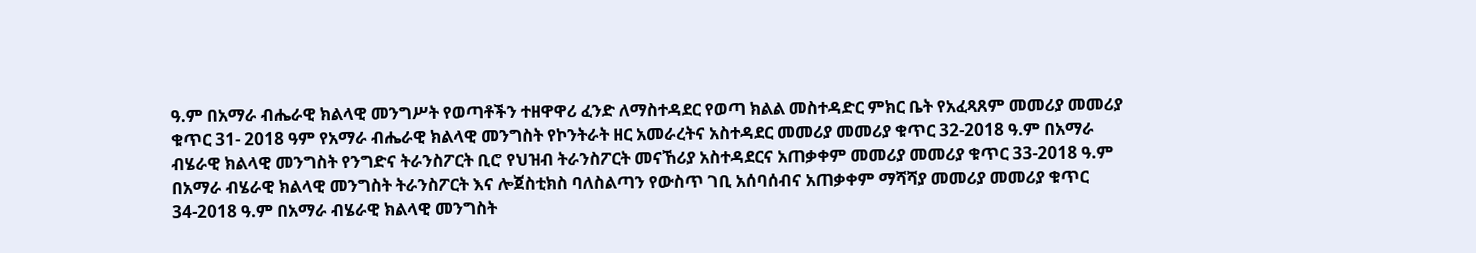ዓ.ም በአማራ ብሔራዊ ክልላዊ መንግሥት የወጣቶችን ተዘዋዋሪ ፈንድ ለማስተዳደር የወጣ ክልል መስተዳድር ምክር ቤት የአፈጻጸም መመሪያ መመሪያ ቁጥር 31- 2018 ዓም የአማራ ብሔራዊ ክልላዊ መንግስት የኮንትራት ዘር አመራረትና አስተዳደር መመሪያ መመሪያ ቁጥር 32-2018 ዓ.ም በአማራ ብሄራዊ ክልላዊ መንግስት የንግድና ትራንስፖርት ቢሮ የህዝብ ትራንስፖርት መናኸሪያ አስተዳደርና አጠቃቀም መመሪያ መመሪያ ቁጥር 33-2018 ዓ.ም በአማራ ብሄራዊ ክልላዊ መንግስት ትራንስፖርት እና ሎጀስቲክስ ባለስልጣን የውስጥ ገቢ አሰባሰብና አጠቃቀም ማሻሻያ መመሪያ መመሪያ ቁጥር 34-2018 ዓ.ም በአማራ ብሄራዊ ክልላዊ መንግስት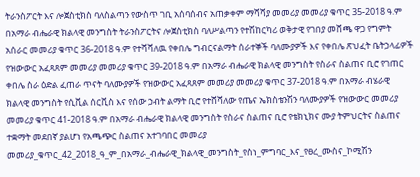ትራንስፖርት እና ሎጀስቲክስ ባለስልጣን የውስጥ ገቢ አሰባሰብና አጠቃቀም ማሻሻያ መመሪያ መመሪያ ቁጥር 35-2018 ዓ.ም በአማራ ብሔራዊ ክልላዊ መንግስት ትራንስፖርትና ሎጀስቲክስ ባለሥልጣን የተሽከርካሪ ወቅታዊ የገበያ መሸጫ ዋጋ የግምት አሰራር መመሪያ ቁጥር 36-2018 ዓ.ም የተሻሻለዉ የቀበሌ ግብርናልማት ሰራተኞች ባለሙያዎች እና የቀበሌ ጽህፈት ቤትኃላፊዎች የዝውውር አፈጻጸም መመሪያ መመሪያ ቁጥር 39-2018 ዓ.ም በአማራ ብሔራዊ ክልላዊ መንግስት የስራና ስልጠና ቢሮ የገጠር ቀበሌ ስራ ዕድል ፈጠራ ጥናት ባለሙያዎች የዝውውር አፈጻጸም መመሪያ መመሪያ ቁጥር 37-2018 ዓ.ም በአማራ ብሄራዊ ክልላዊ መንግስት የሲቪል ሰርቪስ እና የሰው ኃብት ልማት ቢሮ የተሸሻለው የጤና ኤክስቴንሽን ባለሙያዎች የዝውውር መመሪያ መመሪያ ቁጥር 41-2018 ዓ.ም በአማራ ብሔራዊ ክልላዊ መንግስት የስራና ስልጠና ቢሮ የቴክኒክና ሙያ ትምህርትና ስልጠና ተቋማት መደበኛ ያልሆነ የአጫጭር ስልጠና አተገባበር መመሪያ መመሪያ_ቁጥር_42_2018_ዓ_ም_በአማራ_ብሔራዊ_ክልላዊ_መንግስት_የስነ_ምግባር_እና_የፀረ_ሙስና_ኮሚሽን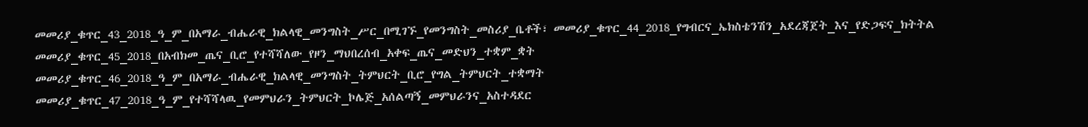መመሪያ_ቁጥር_43_2018_ዓ_ም_በአማራ_ብሔራዊ_ክልላዊ_መንግስት_ሥር_በሚገኙ_የመንግስት_መስሪያ_ቤቶች፣ መመሪያ_ቁጥር_44_2018_የግብርና_ኤክስቴንሽን_አደረጃጀት_እና_የድጋፍና_ክትትል መመሪያ_ቁጥር_45_2018_በአብክመ_ጤና_ቢሮ_የተሻሻለው_የዞን_ማህበረሰብ_አቀፍ_ጤና_መድህን_ተቋም_ቋት መመሪያ_ቁጥር_46_2018_ዓ_ም_በአማራ_ብሔራዊ_ክልላዊ_መንግስት_ትምህርት_ቢሮ_የግል_ትምህርት_ተቋማት መመሪያ_ቁጥር_47_2018_ዓ_ም_የተሻሻላዉ_የመምህራን_ትምህርት_ኮሌጅ_አሰልጣኝ_መምህራንና_አስተዳደር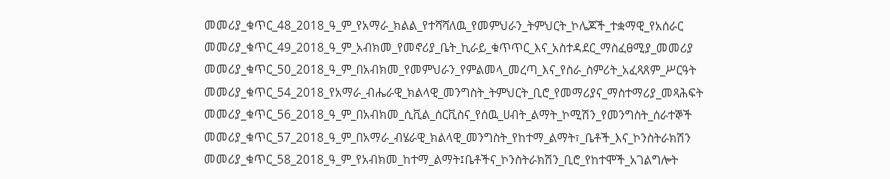መመሪያ_ቁጥር_48_2018_ዓ_ም_የአማራ_ክልል_የተሻሻለዉ_የመምህራን_ትምህርት_ኮሌጆች_ተቋማዊ_የአሰራር መመሪያ_ቁጥር_49_2018_ዓ_ም_አብክመ_የመኖሪያ_ቤት_ኪራይ_ቁጥጥር_እና_አስተዳደር_ማስፈፀሚያ_መመሪያ መመሪያ_ቁጥር_50_2018_ዓ_ም_በአብክመ_የመምህራን_የምልመላ_መረጣ_እና_የስራ_ስምሪት_አፈጻጸም_ሥርዓት መመሪያ_ቁጥር_54_2018_የአማራ_ብሔራዊ_ክልላዊ_መንግስት_ትምህርት_ቢሮ_የመማሪያና_ማስተማሪያ_መጻሕፍት መመሪያ_ቁጥር_56_2018_ዓ_ም_በአብክመ_ሲቪል_ሰርቪስና_የሰዉ_ሀብት_ልማት_ኮሚሽን_የመንግስት_ሰራተኞች መመሪያ_ቁጥር_57_2018_ዓ_ም_በአማራ_ብሄራዊ_ክልላዊ_መንግስት_የከተማ_ልማት፣_ቤቶች_እና_ኮንስትራክሽን መመሪያ_ቁጥር_58_2018_ዓ_ም_የአብክመ_ከተማ_ልማት፤ቤቶችና_ኮንስትራክሽን_ቢሮ_የከተሞች_አገልግሎት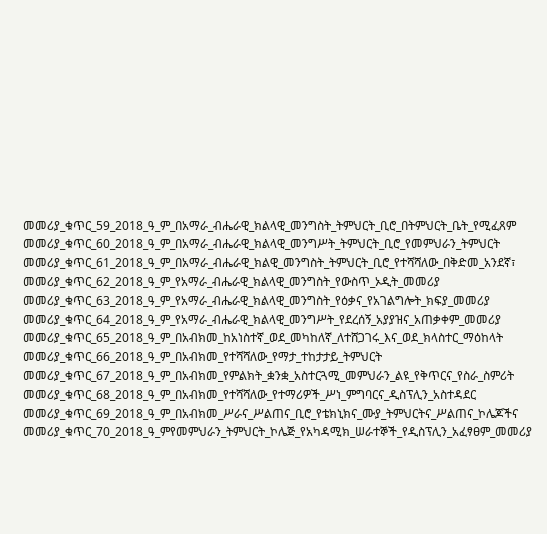መመሪያ_ቁጥር_59_2018_ዓ_ም_በአማራ_ብሔራዊ_ክልላዊ_መንግስት_ትምህርት_ቢሮ_በትምህርት_ቤት_የሚፈጸም መመሪያ_ቁጥር_60_2018_ዓ_ም_በአማራ_ብሔራዊ_ክልላዊ_መንግሥት_ትምህርት_ቢሮ_የመምህራን_ትምህርት መመሪያ_ቁጥር_61_2018_ዓ_ም_በአማራ_ብሔራዊ_ክልዊ_መንግስት_ትምህርት_ቢሮ_የተሻሻለው_በቅድመ_አንደኛ፣ መመሪያ_ቁጥር_62_2018_ዓ_ም_የአማራ_ብሔራዊ_ክልላዊ_መንግስት_የውስጥ_ኦዲት_መመሪያ መመሪያ_ቁጥር_63_2018_ዓ_ም_የአማራ_ብሔራዊ_ክልላዊ_መንግስት_የዕቃና_የአገልግሎት_ክፍያ_መመሪያ መመሪያ_ቁጥር_64_2018_ዓ_ም_የአማራ_ብሔራዊ_ክልላዊ_መንግሥት_የደረሰኝ_አያያዝና_አጠቃቀም_መመሪያ መመሪያ_ቁጥር_65_2018_ዓ_ም_በአብክመ_ከአነስተኛ_ወደ_መካከለኛ_ለተሸጋገሩ_እና_ወደ_ክላስተር_ማዕከላት መመሪያ_ቁጥር_66_2018_ዓ_ም_በአብክመ_የተሻሻለው_የማታ_ተከታታይ_ትምህርት መመሪያ_ቁጥር_67_2018_ዓ_ም_በአብክመ_የምልክት_ቋንቋ_አስተርጓሚ_መምህራን_ልዩ_የቅጥርና_የስራ_ስምሪት መመሪያ_ቁጥር_68_2018_ዓ_ም_በአብክመ_የተሻሻለው_የተማሪዎች_ሥነ_ምግባርና_ዲስፕሊን_አስተዳደር መመሪያ_ቁጥር_69_2018_ዓ_ም_በአብክመ_ሥራና_ሥልጠና_ቢሮ_የቴክኒክና_ሙያ_ትምህርትና_ሥልጠና_ኮሌጆችና መመሪያ_ቁጥር_70_2018_ዓ_ምየመምህራን_ትምህርት_ኮሌጅ_የአካዳሚክ_ሠራተኞች_የዲስፕሊን_አፈፃፀም_መመሪያ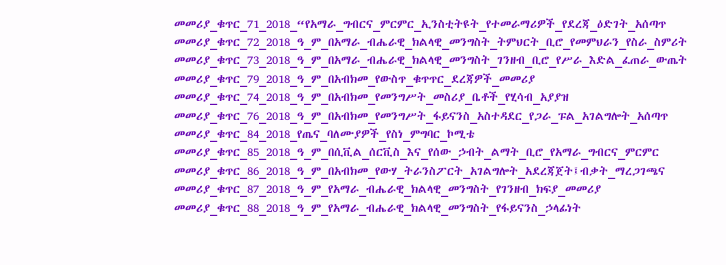መመሪያ_ቁጥር_71_2018_“የአማራ_ግብርና_ምርምር_ኢንስቲትዩት_የተመራማሪዎች_የደረጃ_ዕድገት_አሰጣጥ መመሪያ_ቁጥር_72_2018_ዓ_ም_በአማራ_ብሔራዊ_ክልላዊ_መንግስት_ትምህርት_ቢሮ_የመምህራን_የስራ_ስምሪት መመሪያ_ቁጥር_73_2018_ዓ_ም_በአማራ_ብሔራዊ_ክልላዊ_መንግስት_ገንዘብ_ቢሮ_የሥራ_እድል_ፈጠራ_ውጤት መመሪያ_ቁጥር_79_2018_ዓ_ም_በአብክመ_የውስጥ_ቁጥጥር_ደረጃዎች_መመሪያ መመሪያ_ቁጥር_74_2018_ዓ_ም_በአብክመ_የመንግሥት_መስሪያ_ቤቶች_የሂሳብ_አያያዝ መመሪያ_ቁጥር_76_2018_ዓ_ም_በአብክመ_የመንግሥት_ፋይናንስ_አስተዳደር_የጋራ_ፑል_አገልግሎት_አሰጣጥ መመሪያ_ቁጥር_84_2018_የጤና_ባለሙያዎች_የስነ_ምግባር_ኮሚቴ መመሪያ_ቁጥር_85_2018_ዓ_ም_በሲቪል_ሰርቪስ_እና_የሰው_ኃብት_ልማት_ቢሮ_የአማራ_ግብርና_ምርምር መመሪያ_ቁጥር_86_2018_ዓ_ም_በአብክመ_የውሃ_ትራንስፖርት_አገልግሎት_አደረጃጀት፤ብቃት_ማረጋገጫና መመሪያ_ቁጥር_87_2018_ዓ_ም_የአማራ_ብሔራዊ_ክልላዊ_መንግስት_የገንዘብ_ክፍያ_መመሪያ መመሪያ_ቁጥር_88_2018_ዓ_ም_የአማራ_ብሔራዊ_ክልላዊ_መንግስት_የፋይናንስ_ኃላፊነት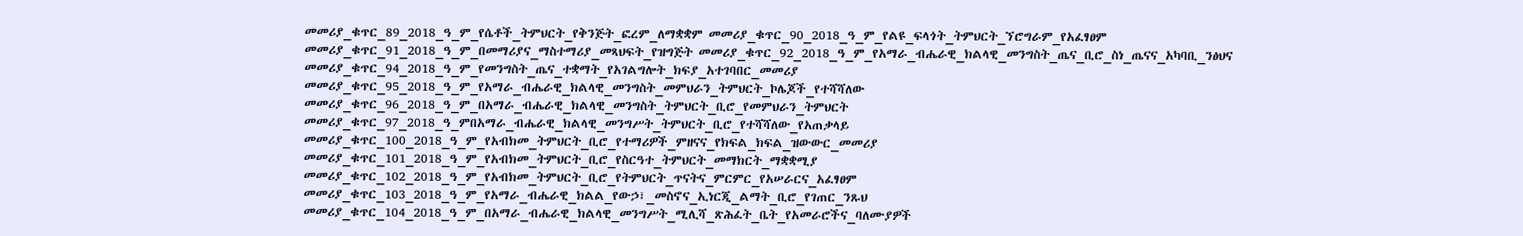መመሪያ_ቁጥር_89_2018_ዓ_ም_የሴቶች_ትምህርት_የቅንጅት_ፎረም_ለማቋቋም መመሪያ_ቁጥር_90_2018_ዓ_ም_የልዩ_ፍላጎት_ትምህርት_ኘሮግራም_የአፈፃፀም መመሪያ_ቁጥር_91_2018_ዓ_ም_በመማሪያና_ማስተማሪያ_መጻህፍት_የዝግጅት መመሪያ_ቁጥር_92_2018_ዓ_ም_የአማራ_ብሔራዊ_ክልላዊ_መንግስት_ጤና_ቢሮ_ስነ_ጤናና_አካባቢ_ንፅህና መመሪያ_ቁጥር_94_2018_ዓ_ም_የመንግስት_ጤና_ተቋማት_የአገልግሎት_ክፍያ_አተገባበር_መመሪያ መመሪያ_ቁጥር_95_2018_ዓ_ም_የአማራ_ብሔራዊ_ክልላዊ_መንግስት_መምህራን_ትምህርት_ኮሌጆች_የተሻሻለው መመሪያ_ቁጥር_96_2018_ዓ_ም_በአማራ_ብሔራዊ_ክልላዊ_መንግስት_ትምህርት_ቢሮ_የመምህራን_ትምህርት መመሪያ_ቁጥር_97_2018_ዓ_ምበአማራ_ብሔራዊ_ክልላዊ_መንግሥት_ትምህርት_ቢሮ_የተሻሻለው_የአጠቃላይ መመሪያ_ቁጥር_100_2018_ዓ_ም_የአብክመ_ትምህርት_ቢሮ_የተማሪዎች_ምዘናና_የክፍል_ክፍል_ዝውውር_መመሪያ መመሪያ_ቁጥር_101_2018_ዓ_ም_የአብክመ_ትምህርት_ቢሮ_የስርዓተ_ትምህርት_መማክርት_ማቋቋሚያ መመሪያ_ቁጥር_102_2018_ዓ_ም_የአብክመ_ትምህርት_ቢሮ_የትምህርት_ጥናትና_ምርምር_የአሠራርና_አፈፃፀም መመሪያ_ቁጥር_103_2018_ዓ_ም_የአማራ_ብሔራዊ_ክልል_የውኃ፣_መስኖና_ኢነርጂ_ልማት_ቢሮ_የገጠር_ንጹህ መመሪያ_ቁጥር_104_2018_ዓ_ም_በአማራ_ብሔራዊ_ክልላዊ_መንግሥት_ሚሊሻ_ጽሕፈት_ቤት_የአመራሮችና_ባለሙያዎች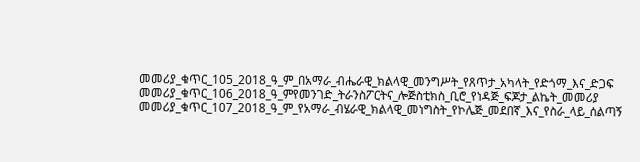መመሪያ_ቁጥር_105_2018_ዓ_ም_በአማራ_ብሔራዊ_ክልላዊ_መንግሥት_የጸጥታ_አካላት_የድጎማ_እና_ድጋፍ መመሪያ_ቁጥር_106_2018_ዓ_ምየመንገድ_ትራንስፖርትና_ሎጅስቲክስ_ቢሮ_የነዳጅ_ፍጆታ_ልኬት_መመሪያ መመሪያ_ቁጥር_107_2018_ዓ_ም_የአማራ_ብሄራዊ_ክልላዊ_መነግስት_የኮሌጅ_መደበኛ_እና_የስራ_ላይ_ሰልጣኝ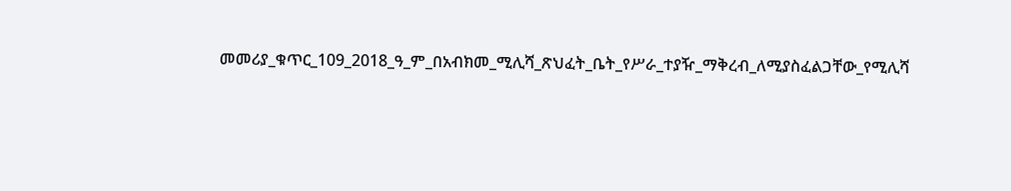መመሪያ_ቁጥር_109_2018_ዓ_ም_በአብክመ_ሚሊሻ_ጽህፈት_ቤት_የሥራ_ተያዥ_ማቅረብ_ለሚያስፈልጋቸው_የሚሊሻ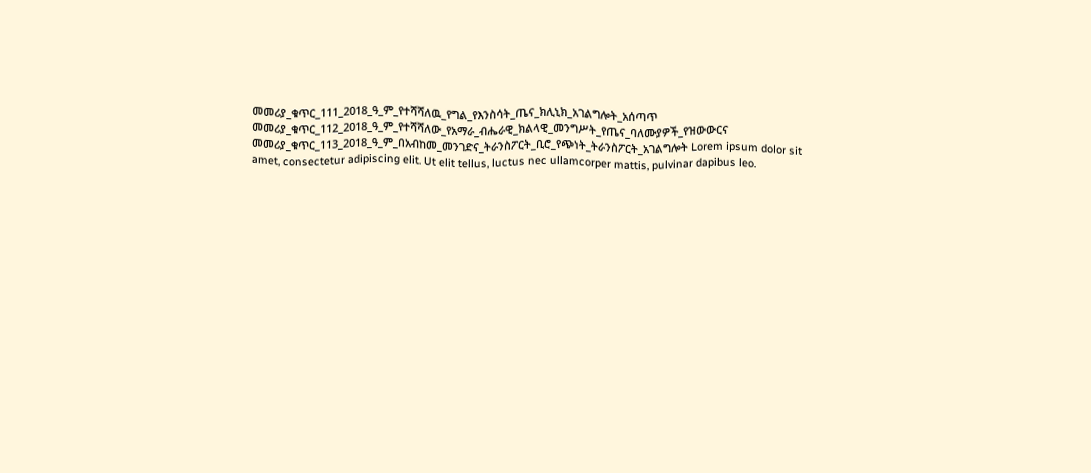መመሪያ_ቁጥር_111_2018_ዓ_ም_የተሻሻለዉ_የግል_የእንስሳት_ጤና_ክሊኒክ_አገልግሎት_አሰጣጥ መመሪያ_ቁጥር_112_2018_ዓ_ም_የተሻሻለው_የአማራ_ብሔራዊ_ክልላዊ_መንግሥት_የጤና_ባለሙያዎች_የዝውውርና መመሪያ_ቁጥር_113_2018_ዓ_ም_በአብከመ_መንገድና_ትራንስፖርት_ቢሮ_የጭነት_ትራንስፖርት_አገልግሎት Lorem ipsum dolor sit amet, consectetur adipiscing elit. Ut elit tellus, luctus nec ullamcorper mattis, pulvinar dapibus leo.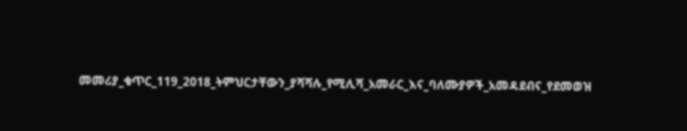መመሪያ_ቁጥር_119_2018_ትምህርታቸውን_ያሻሻሉ_የሚሊሻ_አመራር_እና_ባለሙያዎች_አመዳደብና_የደመወዝ